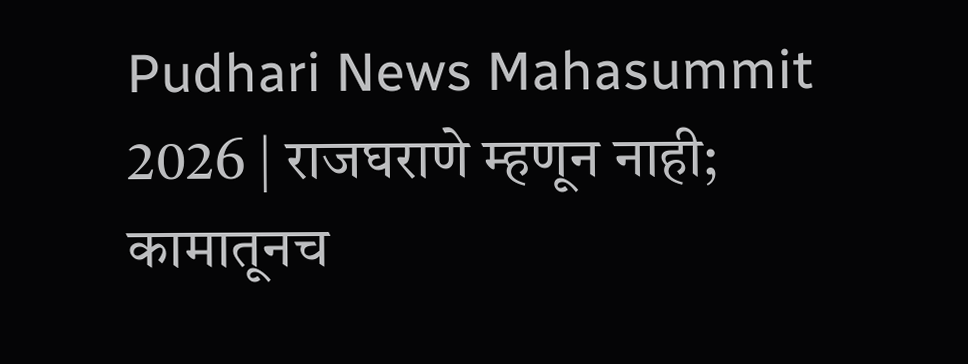Pudhari News Mahasummit 2026 | राजघराणे म्हणून नाही; कामातूनच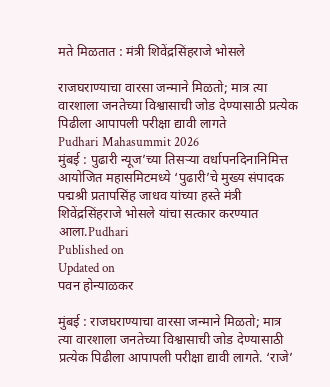मते मिळतात : मंत्री शिवेंद्रसिंहराजे भोसले

राजघराण्याचा वारसा जन्माने मिळतो; मात्र त्या वारशाला जनतेच्या विश्वासाची जोड देण्यासाठी प्रत्येक पिढीला आपापली परीक्षा द्यावी लागते
Pudhari Mahasummit 2026
मुंबई : पुढारी न्यूज’च्या तिसऱ्या वर्धापनदिनानिमित्त आयोजित महासमिटमध्ये ‘पुढारी’चे मुख्य संपादक पद्मश्री प्रतापसिंह जाधव यांच्या हस्ते मंत्री शिवेंद्रसिंहराजे भोसले यांचा सत्कार करण्यात आला.Pudhari
Published on
Updated on
पवन होन्याळकर

मुंबई : राजघराण्याचा वारसा जन्माने मिळतो; मात्र त्या वारशाला जनतेच्या विश्वासाची जोड देण्यासाठी प्रत्येक पिढीला आपापली परीक्षा द्यावी लागते. ‘राजे’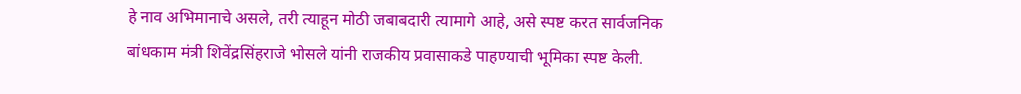हे नाव अभिमानाचे असले, तरी त्याहून मोठी जबाबदारी त्यामागे आहे, असे स्पष्ट करत सार्वजनिक बांधकाम मंत्री शिवेंद्रसिंहराजे भोसले यांनी राजकीय प्रवासाकडे पाहण्याची भूमिका स्पष्ट केली.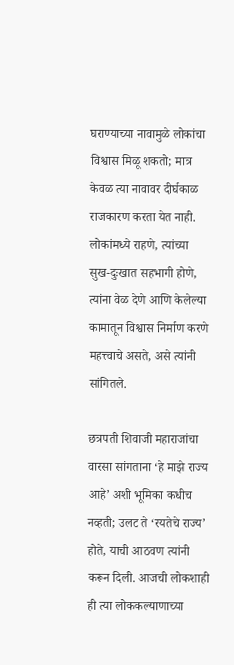घराण्याच्या नावामुळे लोकांचा विश्वास मिळू शकतो; मात्र केवळ त्या नावावर दीर्घकाळ राजकारण करता येत नाही. लोकांमध्ये राहणे, त्यांच्या सुख-दुःखात सहभागी होणे, त्यांना वेळ देणे आणि केलेल्या कामातून विश्वास निर्माण करणे महत्त्वाचे असते, असे त्यांनी सांगितले.

छत्रपती शिवाजी महाराजांचा वारसा सांगताना ‘हे माझे राज्य आहे’ अशी भूमिका कधीच नव्हती; उलट ते ‘रयतेचे राज्य’ होते, याची आठवण त्यांनी करून दिली. आजची लोकशाही ही त्या लोककल्याणाच्या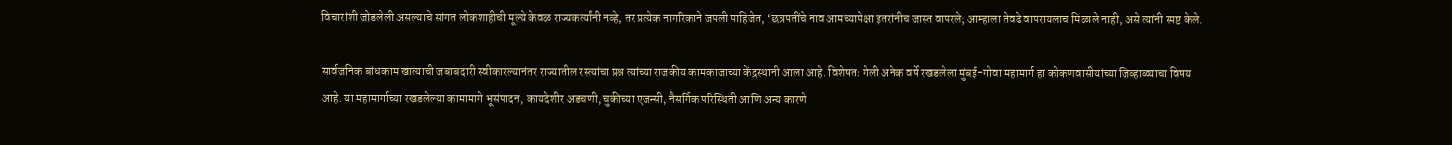विचारांशी जोडलेली असल्याचे सांगत लोकशाहीची मूल्ये केवळ राज्यकर्त्यांनी नव्हे, तर प्रत्येक नागरिकाने जपली पाहिजेत, ‘छत्रपतींचे नाव आमच्यापेक्षा इतरांनीच जास्त वापरले; आम्हाला तेवढे वापरायलाच मिळाले नाही, असे त्यांनी स्पष्ट केले.

सार्वजनिक बांधकाम खात्याची जबाबदारी स्वीकारल्यानंतर राज्यातील रस्त्यांचा प्रश्न त्यांच्या राजकीय कामकाजाच्या केंद्रस्थानी आला आहे. विशेषतः गेली अनेक वर्षे रखडलेला मुंबई-गोवा महामार्ग हा कोकणवासीयांच्या जिव्हाळ्याचा विषय आहे. या महामार्गाच्या रखडलेल्या कामामागे भूसंपादन, कायदेशीर अडचणी, चुकीच्या एजन्सी, नैसर्गिक परिस्थिती आणि अन्य कारणे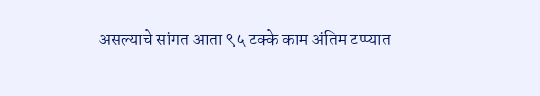असल्याचे सांगत आता ९५ टक्के काम अंतिम टप्प्यात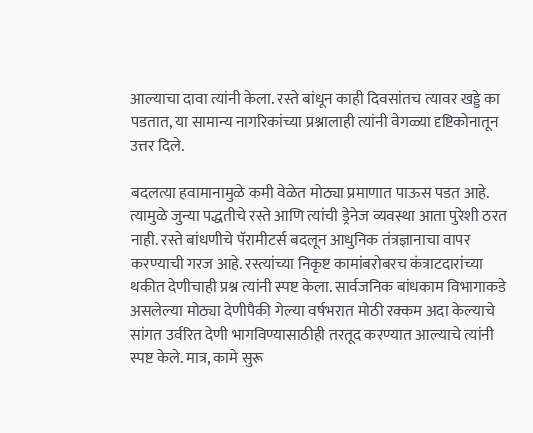आल्याचा दावा त्यांनी केला. रस्ते बांधून काही दिवसांतच त्यावर खड्डे का पडतात, या सामान्य नागरिकांच्या प्रश्नालाही त्यांनी वेगळ्या दृष्टिकोनातून उत्तर दिले.

बदलत्या हवामानामुळे कमी वेळेत मोठ्या प्रमाणात पाऊस पडत आहे. त्यामुळे जुन्या पद्धतीचे रस्ते आणि त्यांची ड्रेनेज व्यवस्था आता पुरेशी ठरत नाही. रस्ते बांधणीचे पॅरामीटर्स बदलून आधुनिक तंत्रज्ञानाचा वापर करण्याची गरज आहे. रस्त्यांच्या निकृष्ट कामांबरोबरच कंत्राटदारांच्या थकीत देणीचाही प्रश्न त्यांनी स्पष्ट केला. सार्वजनिक बांधकाम विभागाकडे असलेल्या मोठ्या देणीपैकी गेल्या वर्षभरात मोठी रक्कम अदा केल्याचे सांगत उर्वरित देणी भागविण्यासाठीही तरतूद करण्यात आल्याचे त्यांनी स्पष्ट केले. मात्र, कामे सुरू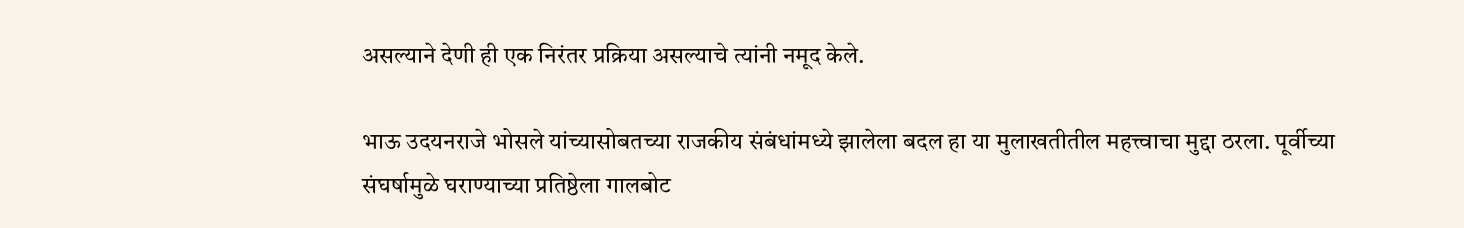असल्याने देणी ही एक निरंतर प्रक्रिया असल्याचे त्यांनी नमूद केले.

भाऊ उदयनराजे भोसले यांच्यासोबतच्या राजकीय संबंधांमध्ये झालेला बदल हा या मुलाखतीतील महत्त्वाचा मुद्दा ठरला. पूर्वीच्या संघर्षामुळे घराण्याच्या प्रतिष्ठेला गालबोट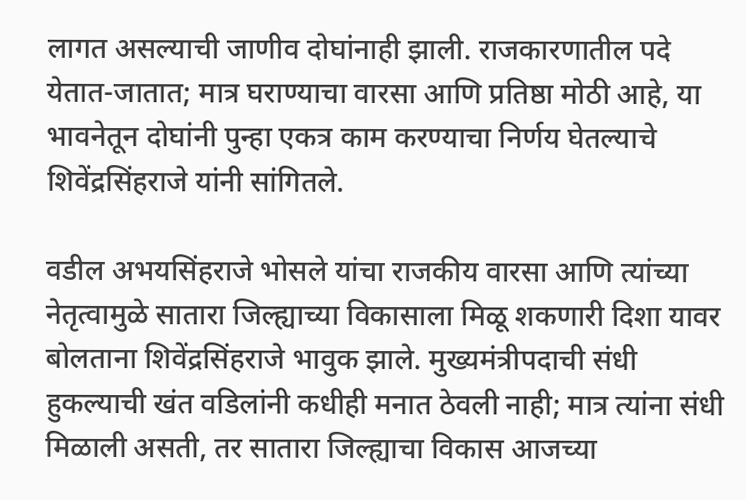लागत असल्याची जाणीव दोघांनाही झाली. राजकारणातील पदे येतात-जातात; मात्र घराण्याचा वारसा आणि प्रतिष्ठा मोठी आहे, या भावनेतून दोघांनी पुन्हा एकत्र काम करण्याचा निर्णय घेतल्याचे शिवेंद्रसिंहराजे यांनी सांगितले.

वडील अभयसिंहराजे भोसले यांचा राजकीय वारसा आणि त्यांच्या नेतृत्वामुळे सातारा जिल्ह्याच्या विकासाला मिळू शकणारी दिशा यावर बोलताना शिवेंद्रसिंहराजे भावुक झाले. मुख्यमंत्रीपदाची संधी हुकल्याची खंत वडिलांनी कधीही मनात ठेवली नाही; मात्र त्यांना संधी मिळाली असती, तर सातारा जिल्ह्याचा विकास आजच्या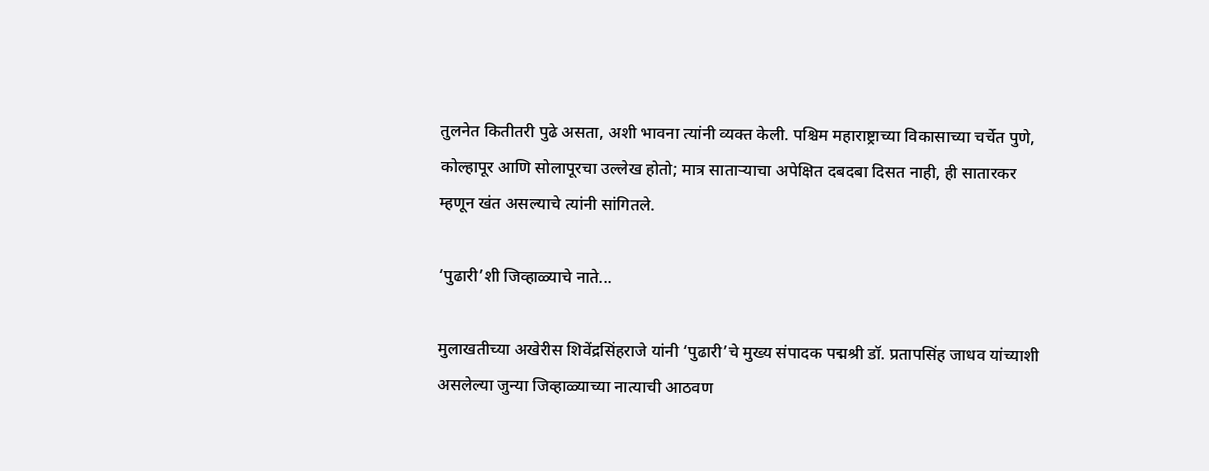तुलनेत कितीतरी पुढे असता, अशी भावना त्यांनी व्यक्त केली. पश्चिम महाराष्ट्राच्या विकासाच्या चर्चेत पुणे, कोल्हापूर आणि सोलापूरचा उल्लेख होतो; मात्र साताऱ्याचा अपेक्षित दबदबा दिसत नाही, ही सातारकर म्हणून खंत असल्याचे त्यांनी सांगितले.

‘पुढारी’शी जिव्हाळ्याचे नाते...

मुलाखतीच्या अखेरीस शिवेंद्रसिंहराजे यांनी ‘पुढारी’चे मुख्य संपादक पद्मश्री डॉ. प्रतापसिंह जाधव यांच्याशी असलेल्या जुन्या जिव्हाळ्याच्या नात्याची आठवण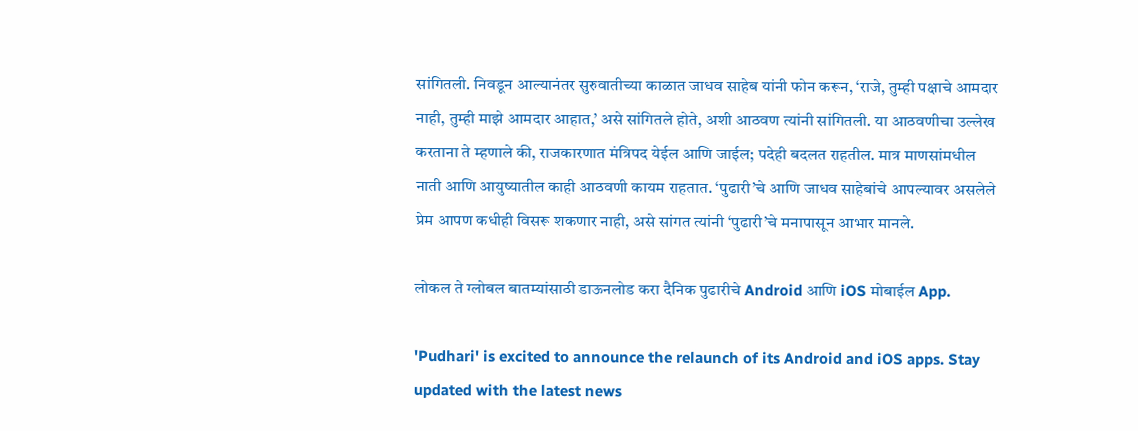सांगितली. निवडून आल्यानंतर सुरुवातीच्या काळात जाधव साहेब यांनी फोन करून, ‘राजे, तुम्ही पक्षाचे आमदार नाही, तुम्ही माझे आमदार आहात,’ असे सांगितले होते, अशी आठवण त्यांनी सांगितली. या आठवणीचा उल्लेख करताना ते म्हणाले की, राजकारणात मंत्रिपद येईल आणि जाईल; पदेही बदलत राहतील. मात्र माणसांमधील नाती आणि आयुष्यातील काही आठवणी कायम राहतात. ‘पुढारी’चे आणि जाधव साहेबांचे आपल्यावर असलेले प्रेम आपण कधीही विसरू शकणार नाही, असे सांगत त्यांनी ‘पुढारी’चे मनापासून आभार मानले.

लोकल ते ग्लोबल बातम्यांसाठी डाऊनलोड करा दैनिक पुढारीचे Android आणि iOS मोबाईल App.

'Pudhari' is excited to announce the relaunch of its Android and iOS apps. Stay updated with the latest news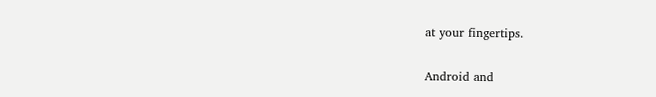at your fingertips.

Android and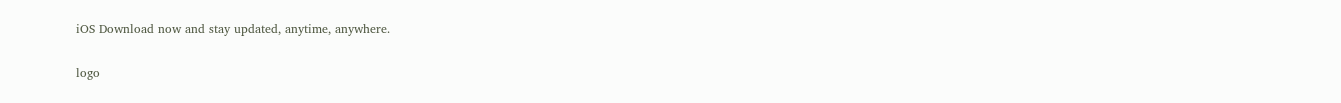iOS Download now and stay updated, anytime, anywhere.

logo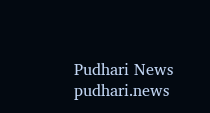Pudhari News
pudhari.news